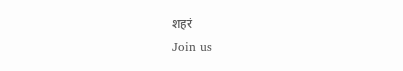शहरं
Join us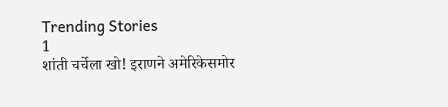Trending Stories
1
शांती चर्चेला खो! इराणने अमेरिकेसमोर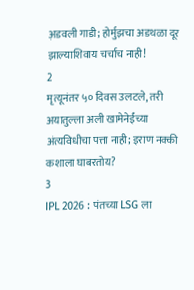अ़डवली गाडी; होर्मुझचा अडथळा दूर झाल्याशिवाय चर्चाच नाही!
2
मृत्यूनंतर ५० दिवस उलटले, तरी अयातुल्ला अली खामेनेईंच्या अंत्यविधीचा पत्ता नाही; इराण नक्की कशाला घाबरतोय?
3
IPL 2026 : पंतच्या LSG ला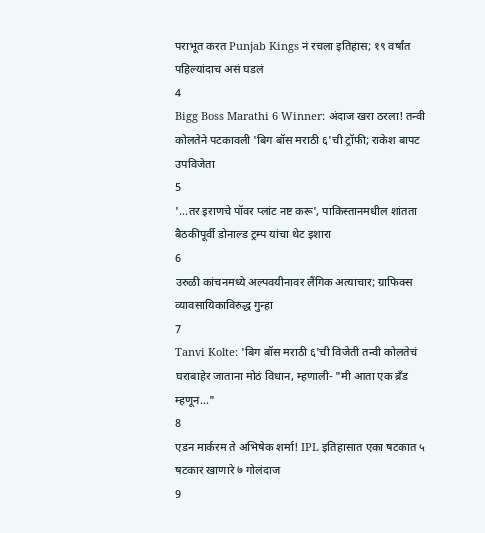पराभूत करत Punjab Kings नं रचला इतिहास; १९ वर्षांत पहिल्यांदाच असं घडलं
4
Bigg Boss Marathi 6 Winner: अंदाज खरा ठरला! तन्वी कोलतेने पटकावली 'बिग बॉस मराठी ६'ची ट्रॉफी; राकेश बापट उपविजेता
5
'...तर इराणचे पॉवर प्लांट नष्ट करू', पाकिस्तानमधील शांतता बैठकीपूर्वी डोनाल्ड ट्रम्प यांचा थेट इशारा
6
उरुळी कांचनमध्ये अल्पवयीनावर लैंगिक अत्याचार; ग्राफिक्स व्यावसायिकाविरुद्ध गुन्हा
7
Tanvi Kolte: 'बिग बॉस मराठी ६'ची विजेती तन्वी कोलतेचं घराबाहेर जाताना मोठं विधान, म्हणाली- "मी आता एक ब्रँड म्हणून..."
8
एडन मार्करम ते अभिषेक शर्मा! IPL इतिहासात एका षटकात ५ षटकार खाणारे ७ गोलंदाज
9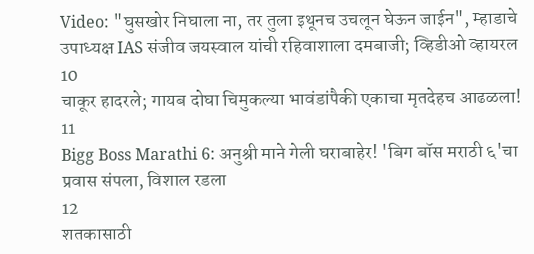Video: "घुसखोर निघाला ना, तर तुला इथूनच उचलून घेऊन जाईन", म्हाडाचे उपाध्यक्ष IAS संजीव जयस्वाल यांची रहिवाशाला दमबाजी; व्हिडीओ व्हायरल
10
चाकूर हादरले; गायब दोघा चिमुकल्या भावंडांपैकी एकाचा मृतदेहच आढळला!
11
Bigg Boss Marathi 6: अनुश्री माने गेली घराबाहेर! 'बिग बॉस मराठी ६'चा प्रवास संपला, विशाल रडला
12
शतकासाठी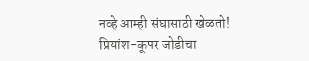नव्हे आम्ही संघासाठी खेळतो! प्रियांश-कूपर जोडीचा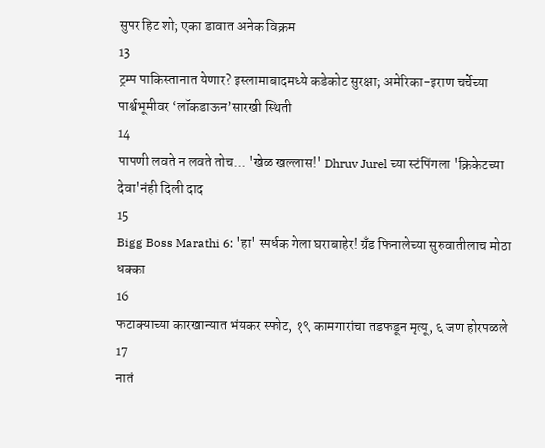सुपर हिट शो; एका डावात अनेक विक्रम
13
ट्रम्प पाकिस्तानात येणार? इस्लामाबादमध्ये कडेकोट सुरक्षा; अमेरिका-इराण चर्चेच्या पार्श्वभूमीवर ‘लॉकडाऊन’सारखी स्थिती
14
पापणी लवते न लवते तोच... 'खेळ खल्लास!' Dhruv Jurel च्या स्टंपिंगला 'क्रिकेटच्या देवा'नंही दिली दाद
15
Bigg Boss Marathi 6: 'हा' स्पर्धक गेला घराबाहेर! ग्रँड फिनालेच्या सुरुवातीलाच मोठा धक्का
16
फटाक्याच्या कारखान्यात भंयकर स्फोट, १९ कामगारांचा तडफडून मृत्यू, ६ जण होरपळले
17
नातं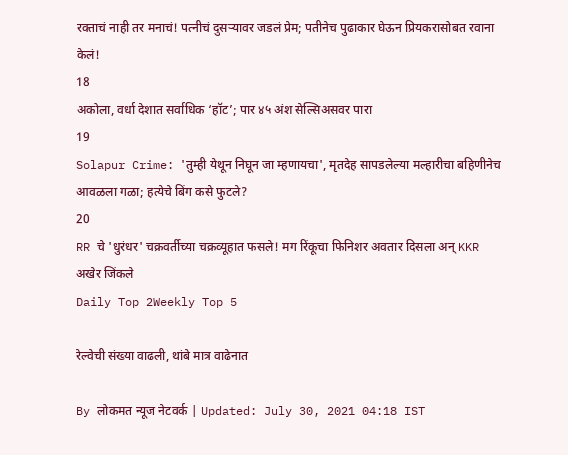रक्ताचं नाही तर मनाचं! पत्नीचं दुसऱ्यावर जडलं प्रेम; पतीनेच पुढाकार घेऊन प्रियकरासोबत रवाना केलं!
18
अकोला, वर्धा देशात सर्वाधिक ‘हॉट’; पार ४५ अंश सेल्सिअसवर पारा
19
Solapur Crime: 'तुम्ही येथून निघून जा म्हणायचा', मृतदेह सापडलेल्या मल्हारीचा बहिणीनेच आवळला गळा; हत्येचे बिंग कसे फुटले?
20
RR चे 'धुरंधर' चक्रवर्तीच्या चक्रव्यूहात फसले! मग रिंकूचा फिनिशर अवतार दिसला अन् KKR अखेर जिंकले
Daily Top 2Weekly Top 5

रेल्वेची संख्या वाढली, थांबे मात्र वाढेनात

By लोकमत न्यूज नेटवर्क | Updated: July 30, 2021 04:18 IST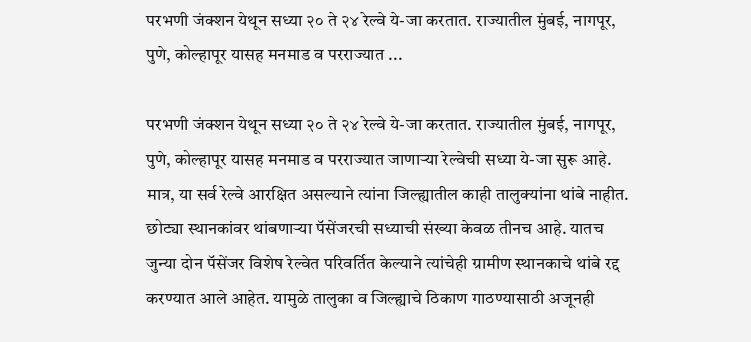परभणी जंक्शन येथून सध्या २० ते २४ रेल्वे ये-जा करतात. राज्यातील मुंबई, नागपूर, पुणे, कोल्हापूर यासह मनमाड व परराज्यात ...

परभणी जंक्शन येथून सध्या २० ते २४ रेल्वे ये-जा करतात. राज्यातील मुंबई, नागपूर, पुणे, कोल्हापूर यासह मनमाड व परराज्यात जाणाऱ्या रेल्वेची सध्या ये-जा सुरू आहे. मात्र, या सर्व रेल्वे आरक्षित असल्याने त्यांना जिल्ह्यातील काही तालुक्यांना थांबे नाहीत. छोट्या स्थानकांवर थांबणाऱ्या पॅसेंजरची सध्याची संख्या केवळ तीनच आहे. यातच जुन्या दोन पॅसेंजर विशेष रेल्वेत परिवर्तित केल्याने त्यांचेही ग्रामीण स्थानकाचे थांबे रद्द करण्यात आले आहेत. यामुळे तालुका व जिल्ह्याचे ठिकाण गाठण्यासाठी अजूनही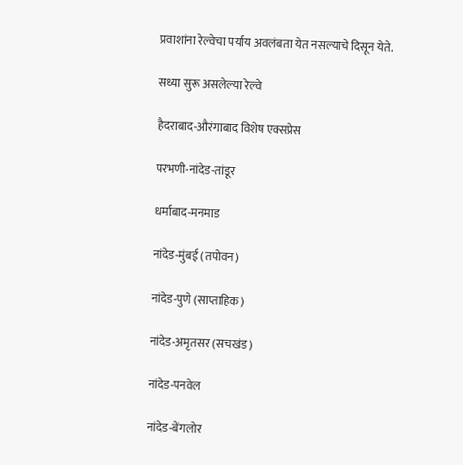प्रवाशांना रेल्वेचा पर्याय अवलंबता येत नसल्याचे दिसून येते.

सध्या सुरू असलेल्या रेल्वे

हैदराबाद-औरंगाबाद विशेष एक्सप्रेस

परभणी-नांदेड-तांडूर

धर्माबाद-मनमाड

नांदेड-मुंबई (तपोवन)

नांदेड-पुणे (साप्ताहिक)

नांदेड-अमृतसर (सचखंड)

नांदेड-पनवेल

नांदेड-बेंगलोर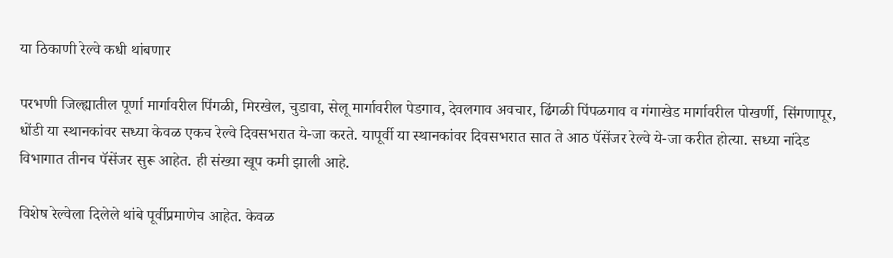या ठिकाणी रेल्वे कधी थांबणार

परभणी जिल्ह्यातील पूर्णा मार्गावरील पिंगळी, मिरखेल, चुडावा, सेलू मार्गावरील पेडगाव, देवलगाव अवचार, ढिंगळी पिंपळगाव व गंगाखेड मार्गावरील पोखर्णी, सिंगणापूर, धोंडी या स्थानकांवर सध्या केवळ एकच रेल्वे दिवसभरात ये-जा करते. यापूर्वी या स्थानकांवर दिवसभरात सात ते आठ पॅसेंजर रेल्वे ये-जा करीत होत्या. सध्या नांदेड विभागात तीनच पॅसेंजर सुरू आहेत. ही संख्या खूप कमी झाली आहे.

विशेष रेल्वेला दिलेले थांबे पूर्वीप्रमाणेच आहेत. केवळ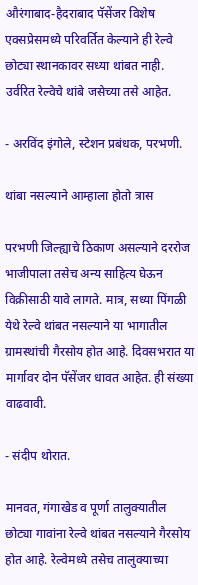औरंगाबाद-हैदराबाद पॅसेंजर विशेष एक्सप्रेसमध्ये परिवर्तित केल्याने ही रेल्वे छोट्या स्थानकावर सध्या थांबत नाही. उर्वरित रेल्वेचे थांबे जसेच्या तसे आहेत.

- अरविंद इंगोले, स्टेशन प्रबंधक, परभणी.

थांबा नसल्याने आम्हाला होतो त्रास

परभणी जिल्ह्याचे ठिकाण असल्याने दररोज भाजीपाला तसेच अन्य साहित्य घेऊन विक्रीसाठी यावे लागते. मात्र, सध्या पिंगळी येथे रेल्वे थांबत नसल्याने या भागातील ग्रामस्थांची गैरसोय होत आहे. दिवसभरात या मार्गावर दोन पॅसेंजर धावत आहेत. ही संख्या वाढवावी.

- संदीप थोरात.

मानवत, गंगाखेड व पूर्णा तालुक्यातील छोट्या गावांना रेल्वे थांबत नसल्याने गैरसोय होत आहे. रेल्वेमध्ये तसेच तालुक्याच्या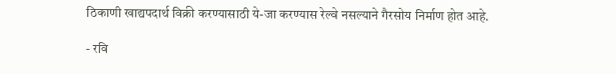ठिकाणी खाद्यपदार्थ विक्री करण्यासाठी ये-जा करण्यास रेल्वे नसल्याने गैरसोय निर्माण होत आहे.

- रवि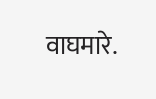वाघमारे.